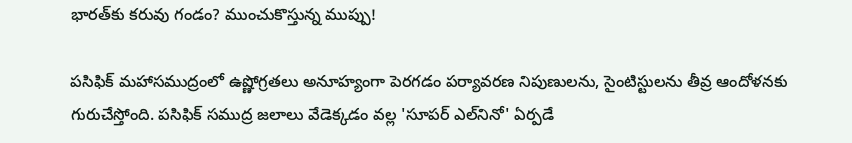భారత్‌కు కరువు గండం? ముంచుకొస్తున్న ముప్పు!

పసిఫిక్ మహాసముద్రంలో ఉష్ణోగ్రతలు అనూహ్యంగా పెరగడం పర్యావరణ నిపుణులను, సైంటిస్టులను తీవ్ర ఆందోళనకు గురుచేస్తోంది. పసిఫిక్ సముద్ర జలాలు వేడెక్కడం వల్ల 'సూపర్ ఎల్‌నినో' ఏర్పడే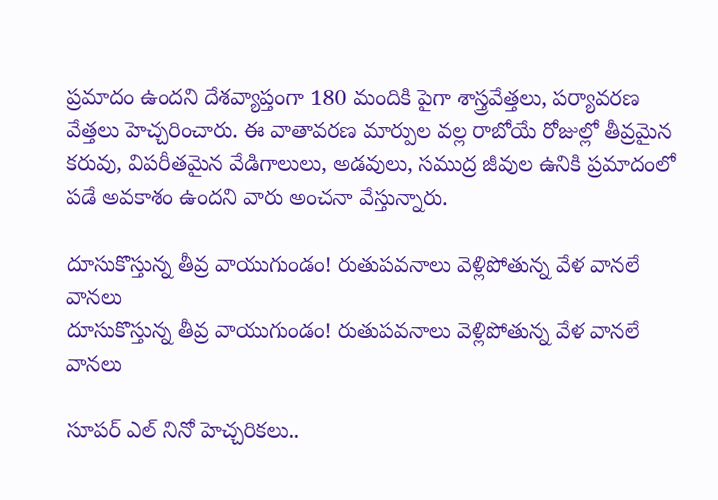ప్రమాదం ఉందని దేశవ్యాప్తంగా 180 మందికి పైగా శాస్త్రవేత్తలు, పర్యావరణ వేత్తలు హెచ్చరించారు. ఈ వాతావరణ మార్పుల వల్ల రాబోయే రోజుల్లో తీవ్రమైన కరువు, విపరీతమైన వేడిగాలులు, అడవులు, సముద్ర జీవుల ఉనికి ప్రమాదంలో పడే అవకాశం ఉందని వారు అంచనా వేస్తున్నారు.

దూసుకొస్తున్న తీవ్ర వాయుగుండం! రుతుపవనాలు వెళ్లిపోతున్న వేళ వానలే వానలు
దూసుకొస్తున్న తీవ్ర వాయుగుండం! రుతుపవనాలు వెళ్లిపోతున్న వేళ వానలే వానలు

సూపర్ ఎల్ నినో హెచ్చరికలు..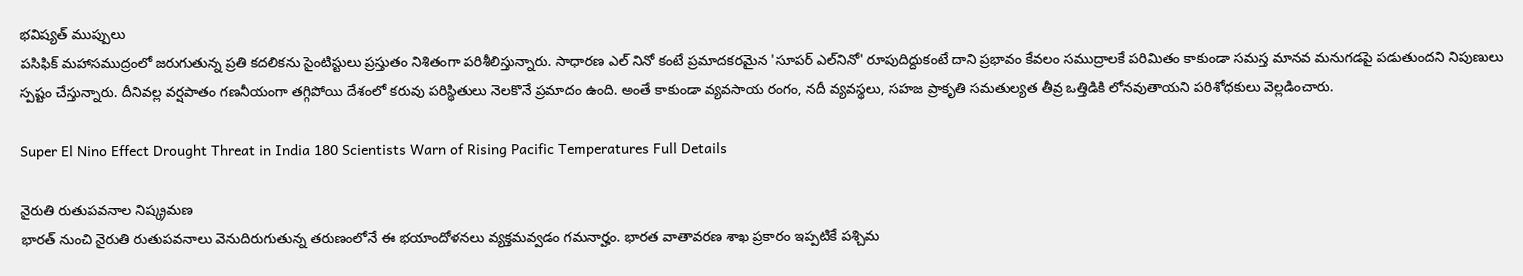భవిష్యత్ ముప్పులు
పసిఫిక్ మహాసముద్రంలో జరుగుతున్న ప్రతి కదలికను సైంటిస్టులు ప్రస్తుతం నిశితంగా పరిశీలిస్తున్నారు. సాధారణ ఎల్ నినో కంటే ప్రమాదకరమైన 'సూపర్ ఎల్‌నినో' రూపుదిద్దుకంటే దాని ప్రభావం కేవలం సముద్రాలకే పరిమితం కాకుండా సమస్త మానవ మనుగడపై పడుతుందని నిపుణులు స్పష్టం చేస్తున్నారు. దీనివల్ల వర్షపాతం గణనీయంగా తగ్గిపోయి దేశంలో కరువు పరిస్థితులు నెలకొనే ప్రమాదం ఉంది. అంతే కాకుండా వ్యవసాయ రంగం, నదీ వ్యవస్థలు, సహజ ప్రాకృతి సమతుల్యత తీవ్ర ఒత్తిడికి లోనవుతాయని పరిశోధకులు వెల్లడించారు.

Super El Nino Effect Drought Threat in India 180 Scientists Warn of Rising Pacific Temperatures Full Details

నైరుతి రుతుపవనాల నిష్క్రమణ
భారత్ నుంచి నైరుతి రుతుపవనాలు వెనుదిరుగుతున్న తరుణంలోనే ఈ భయాందోళనలు వ్యక్తమవ్వడం గమనార్హం. భారత వాతావరణ శాఖ ప్రకారం ఇప్పటికే పశ్చిమ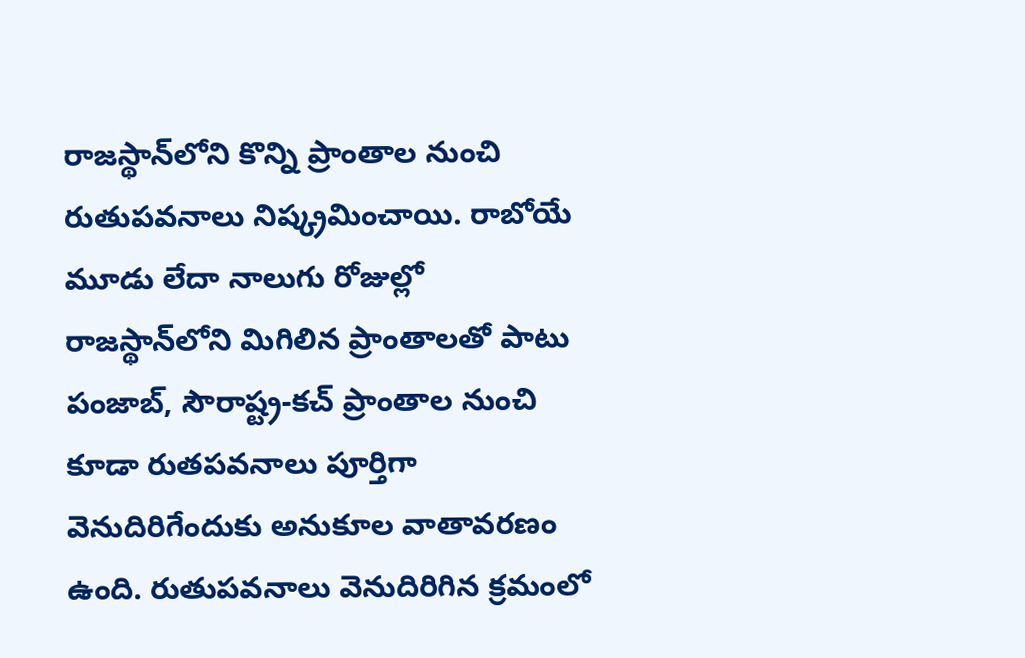రాజస్థాన్‌లోని కొన్ని ప్రాంతాల నుంచి రుతుపవనాలు నిష్క్రమించాయి. రాబోయే మూడు లేదా నాలుగు రోజుల్లో రాజస్థాన్‌లోని మిగిలిన ప్రాంతాలతో పాటు పంజాబ్, సౌరాష్ట్ర-కచ్ ప్రాంతాల నుంచి కూడా రుతపవనాలు పూర్తిగా వెనుదిరిగేందుకు అనుకూల వాతావరణం ఉంది. రుతుపవనాలు వెనుదిరిగిన క్రమంలో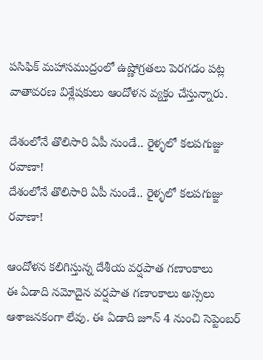పసిఫిక్ మహాసముద్రంలో ఉష్ణోగ్రతలు పెరగడం పట్ల వాతావరణ విశ్లేషకులు ఆందోళన వ్యక్తం చేస్తున్నారు.

దేశంలోనే తొలిసారి ఏపీ నుండే.. రైళ్ళలో కలపగుజ్జు రవాణా!
దేశంలోనే తొలిసారి ఏపీ నుండే.. రైళ్ళలో కలపగుజ్జు రవాణా!

ఆందోళన కలిగిస్తున్న దేశీయ వర్షపాత గణాంకాలు
ఈ ఏడాది నమోదైన వర్షపాత గణాంకాలు అస్సలు ఆశాజనకంగా లేవు. ఈ ఏడాది జూన్ 4 నుంచి సెప్టెంబర్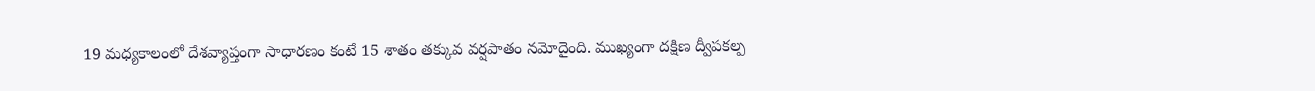19 మధ్యకాలంలో దేశవ్యాప్తంగా సాధారణం కంటే 15 శాతం తక్కువ వర్షపాతం నమోదైంది. ముఖ్యంగా దక్షిణ ద్వీపకల్ప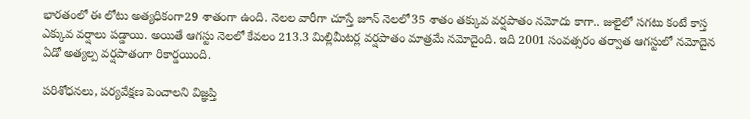భారతంలో ఈ లోటు అత్యధికంగా29 శాతంగా ఉంది. నెలల వారీగా చూస్తే జూన్ నెలలో35 శాతం తక్కువ వర్షపాతం నమోదు కాగా.. జులైలో సగటు కంటే కాస్త ఎక్కువ వర్షాలు పడ్డాయి. అయితే ఆగస్టు నెలలో కేవలం 213.3 మిల్లిమీటర్ల వర్షపాతం మాత్రమే నమోదైంది. ఇది 2001 సంవత్సరం తర్వాత ఆగస్టులో నమోదైన ఏడో అత్యల్ప వర్షపాతంగా రికార్డయింది.

పరిశోధనలు, పర్యవేక్షణ పెంచాలని విజ్ఞప్తి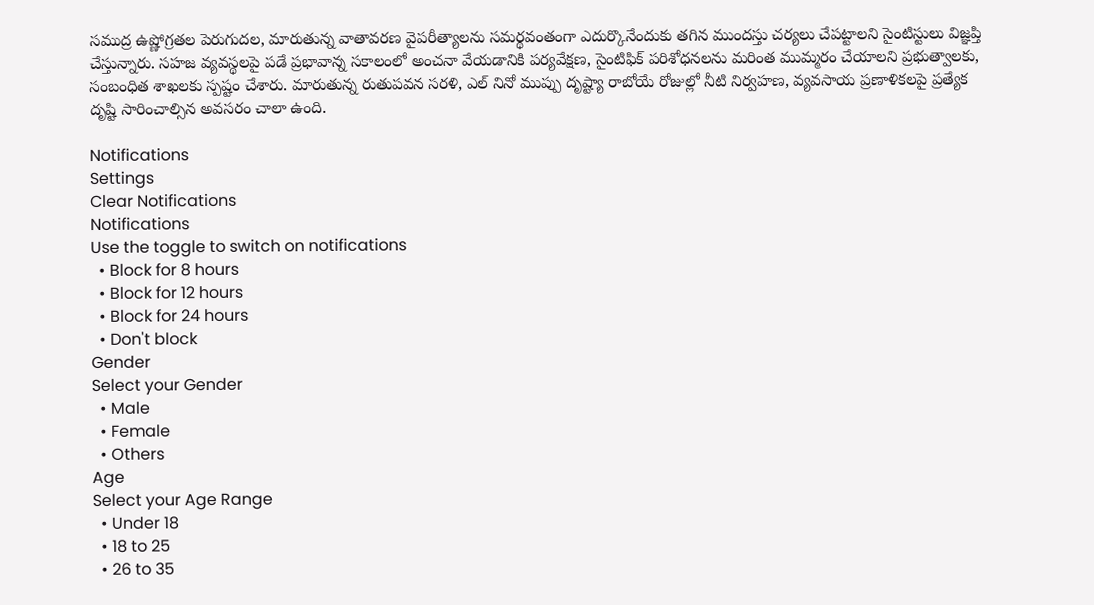సముద్ర ఉష్ణోగ్రతల పెరుగుదల, మారుతున్న వాతావరణ వైపరీత్యాలను సమర్థవంతంగా ఎదుర్కొనేందుకు తగిన ముందస్తు చర్యలు చేపట్టాలని సైంటిస్టులు విజ్ఞప్తి చేస్తున్నారు. సహజ వ్యవస్థలపై పడే ప్రభావాన్న సకాలంలో అంచనా వేయడానికి పర్యవేక్షణ, సైంటిఫిక్ పరిశోధనలను మరింత ముమ్మరం చేయాలని ప్రభుత్వాలకు, సంబంధిత శాఖలకు స్పష్టం చేశారు. మారుతున్న రుతుపవన సరళి, ఎల్ నినో ముప్పు దృష్ట్యా రాబోయే రోజుల్లో నీటి నిర్వహణ, వ్యవసాయ ప్రణాళికలపై ప్రత్యేక దృష్టి సారించాల్సిన అవసరం చాలా ఉంది.

Notifications
Settings
Clear Notifications
Notifications
Use the toggle to switch on notifications
  • Block for 8 hours
  • Block for 12 hours
  • Block for 24 hours
  • Don't block
Gender
Select your Gender
  • Male
  • Female
  • Others
Age
Select your Age Range
  • Under 18
  • 18 to 25
  • 26 to 35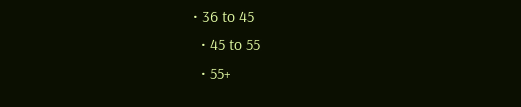• 36 to 45
  • 45 to 55
  • 55+